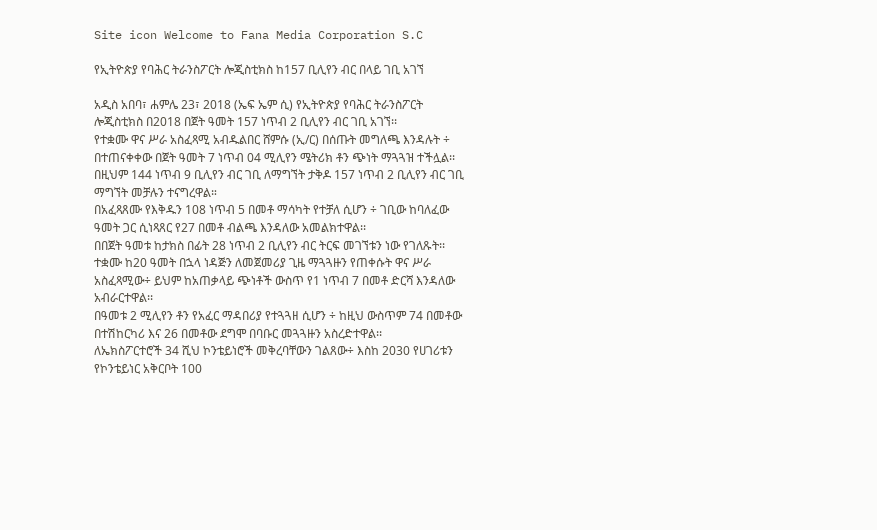Site icon Welcome to Fana Media Corporation S.C

የኢትዮጵያ የባሕር ትራንስፖርት ሎጂስቲክስ ከ157 ቢሊየን ብር በላይ ገቢ አገኘ

አዲስ አበባ፣ ሐምሌ 23፣ 2018 (ኤፍ ኤም ሲ) የኢትዮጵያ የባሕር ትራንስፖርት ሎጂስቲክስ በ2018 በጀት ዓመት 157 ነጥብ 2 ቢሊየን ብር ገቢ አገኘ፡፡
የተቋሙ ዋና ሥራ አስፈጻሚ አብዱልበር ሸምሱ (ኢ/ር) በሰጡት መግለጫ እንዳሉት ÷ በተጠናቀቀው በጀት ዓመት 7 ነጥብ 04 ሚሊየን ሜትሪክ ቶን ጭነት ማጓጓዝ ተችሏል፡፡
በዚህም 144 ነጥብ 9 ቢሊየን ብር ገቢ ለማግኘት ታቅዶ 157 ነጥብ 2 ቢሊየን ብር ገቢ ማግኘት መቻሉን ተናግረዋል።
በአፈጻጸሙ የእቅዱን 108 ነጥብ 5 በመቶ ማሳካት የተቻለ ሲሆን ÷ ገቢው ከባለፈው ዓመት ጋር ሲነጻጸር የ27 በመቶ ብልጫ እንዳለው አመልክተዋል፡፡
በበጀት ዓመቱ ከታክስ በፊት 28 ነጥብ 2 ቢሊየን ብር ትርፍ መገኘቱን ነው የገለጹት፡፡
ተቋሙ ከ20 ዓመት በኋላ ነዳጅን ለመጀመሪያ ጊዜ ማጓጓዙን የጠቀሱት ዋና ሥራ አስፈጻሚው÷ ይህም ከአጠቃላይ ጭነቶች ውስጥ የ1 ነጥብ 7 በመቶ ድርሻ እንዳለው አብራርተዋል፡፡
በዓመቱ 2 ሚሊየን ቶን የአፈር ማዳበሪያ የተጓጓዘ ሲሆን ÷ ከዚህ ውስጥም 74 በመቶው በተሽከርካሪ እና 26 በመቶው ደግሞ በባቡር መጓጓዙን አስረድተዋል፡፡
ለኤክስፖርተሮች 34 ሺህ ኮንቴይነሮች መቅረባቸውን ገልጸው÷ እስከ 2030 የሀገሪቱን የኮንቴይነር አቅርቦት 100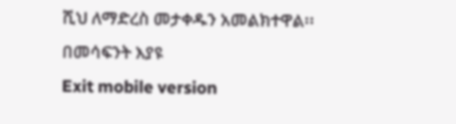ሺህ ለማድረስ መታቀዱን አመልክተዋል፡፡
በመሳፍንት እያዩ
Exit mobile version